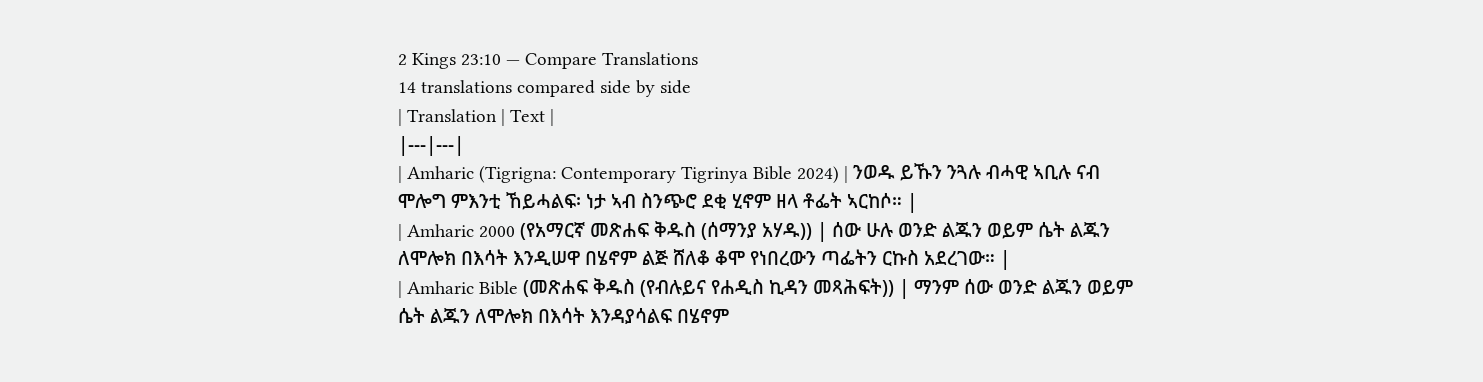2 Kings 23:10 — Compare Translations
14 translations compared side by side
| Translation | Text |
|---|---|
| Amharic (Tigrigna: Contemporary Tigrinya Bible 2024) | ንወዱ ይኹን ንጓሉ ብሓዊ ኣቢሉ ናብ ሞሎግ ምእንቲ ኸይሓልፍ፡ ነታ ኣብ ስንጭሮ ደቂ ሂኖም ዘላ ቶፌት ኣርከሶ። |
| Amharic 2000 (የአማርኛ መጽሐፍ ቅዱስ (ሰማንያ አሃዱ)) | ሰው ሁሉ ወንድ ልጁን ወይም ሴት ልጁን ለሞሎክ በእሳት እንዲሠዋ በሄኖም ልጅ ሸለቆ ቆሞ የነበረውን ጣፌትን ርኩስ አደረገው። |
| Amharic Bible (መጽሐፍ ቅዱስ (የብሉይና የሐዲስ ኪዳን መጻሕፍት)) | ማንም ሰው ወንድ ልጁን ወይም ሴት ልጁን ለሞሎክ በእሳት እንዳያሳልፍ በሄኖም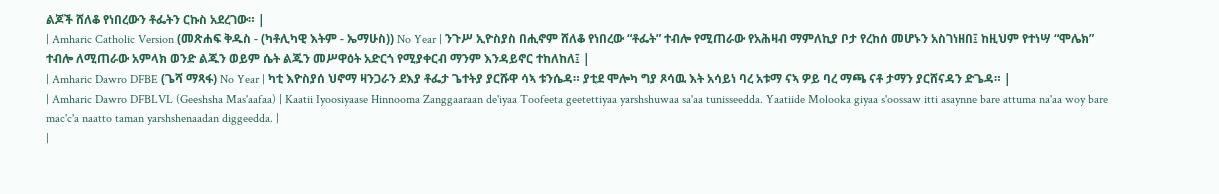ልጆች ሸለቆ የነበረውን ቶፌትን ርኩስ አደረገው። |
| Amharic Catholic Version (መጽሐፍ ቅዱስ - (ካቶሊካዊ እትም - ኤማሁስ)) No Year | ንጉሥ ኢዮስያስ በሒኖም ሸለቆ የነበረው “ቶፌት” ተብሎ የሚጠራው የአሕዛብ ማምለኪያ ቦታ የረከሰ መሆኑን አስገነዘበ፤ ከዚህም የተነሣ “ሞሌክ” ተብሎ ለሚጠራው አምላክ ወንድ ልጁን ወይም ሴት ልጁን መሥዋዕት አድርጎ የሚያቀርብ ማንም እንዳይኖር ተከለከለ፤ |
| Amharic Dawro DFBE (ጌሻ ማጻፋ) No Year | ካቲ እዮስያሰ ህኖማ ዛንጋራን ደእያ ቶፌታ ጌተትያ ያርሹዋ ሳኣ ቱንሴዳ። ያቲደ ሞሎካ ግያ ጾሳዉ እት አሳይነ ባረ አቱማ ናኣ ዎይ ባረ ማጫ ናቶ ታማን ያርሸናዳን ድጌዳ። |
| Amharic Dawro DFBLVL (Geeshsha Mas'aafaa) | Kaatii Iyoosiyaase Hinnooma Zanggaaraan de'iyaa Toofeeta geetettiyaa yarshshuwaa sa'aa tunisseedda. Yaatiide Molooka giyaa s'oossaw itti asaynne bare attuma na'aa woy bare mac'c'a naatto taman yarshshenaadan diggeedda. |
|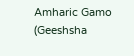Amharic Gamo (Geeshsha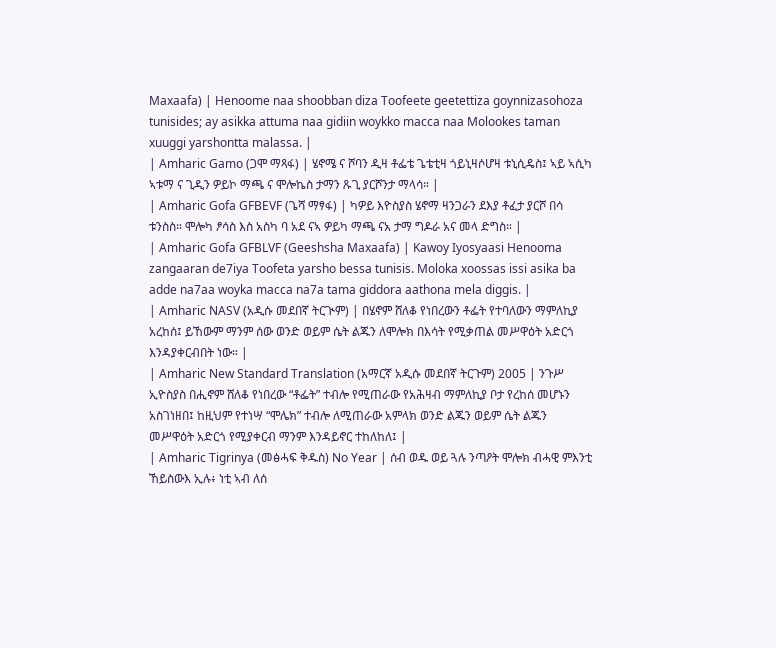Maxaafa) | Henoome naa shoobban diza Toofeete geetettiza goynnizasohoza tunisides; ay asikka attuma naa gidiin woykko macca naa Molookes taman xuuggi yarshontta malassa. |
| Amharic Gamo (ጋሞ ማጻፋ) | ሄኖሜ ና ሾባን ዲዛ ቶፌቴ ጌቴቲዛ ጎይኒዛሶሆዛ ቱኒሲዴስ፤ ኣይ ኣሲካ ኣቱማ ና ጊዲን ዎይኮ ማጫ ና ሞሎኬስ ታማን ጹጊ ያርሾንታ ማላሳ። |
| Amharic Gofa GFBEVF (ጌሻ ማፃፋ) | ካዎይ እዮስያስ ሄኖማ ዛንጋራን ደእያ ቶፈታ ያርሾ በሳ ቱንስስ። ሞሎካ ፆሳስ እስ አስካ ባ አደ ናኣ ዎይካ ማጫ ናአ ታማ ግዶራ አና መላ ድግስ። |
| Amharic Gofa GFBLVF (Geeshsha Maxaafa) | Kawoy Iyosyaasi Henooma zangaaran de7iya Toofeta yarsho bessa tunisis. Moloka xoossas issi asika ba adde na7aa woyka macca na7a tama giddora aathona mela diggis. |
| Amharic NASV (አዲሱ መደበኛ ትርጒም) | በሄኖም ሸለቆ የነበረውን ቶፌት የተባለውን ማምለኪያ አረከሰ፤ ይኸውም ማንም ሰው ወንድ ወይም ሴት ልጁን ለሞሎክ በእሳት የሚቃጠል መሥዋዕት አድርጎ እንዳያቀርብበት ነው። |
| Amharic New Standard Translation (አማርኛ አዲሱ መደበኛ ትርጉም) 2005 | ንጉሥ ኢዮስያስ በሒኖም ሸለቆ የነበረው “ቶፌት” ተብሎ የሚጠራው የአሕዛብ ማምለኪያ ቦታ የረከሰ መሆኑን አስገነዘበ፤ ከዚህም የተነሣ “ሞሌክ” ተብሎ ለሚጠራው አምላክ ወንድ ልጁን ወይም ሴት ልጁን መሥዋዕት አድርጎ የሚያቀርብ ማንም እንዳይኖር ተከለከለ፤ |
| Amharic Tigrinya (መፅሓፍ ቅዱስ) No Year | ሰብ ወዱ ወይ ጓሉ ንጣዖት ሞሎክ ብሓዊ ምእንቲ ኸይስውእ ኢሉ፥ ነቲ ኣብ ለሰ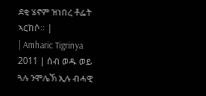ደቂ ሄኖም ዝነበረ ቶፌት ኣርከሶ። |
| Amharic Tigrinya 2011 | ሰብ ወዱ ወይ ጓሉ ንሞሌኽ ኢሉ ብሓዊ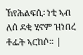ኸየሕልፍሲ፡ ነቲ ኣብ ለሰ ደቂ ሂኖም ዝነበረ ቶፌት ኣርከሶ። |